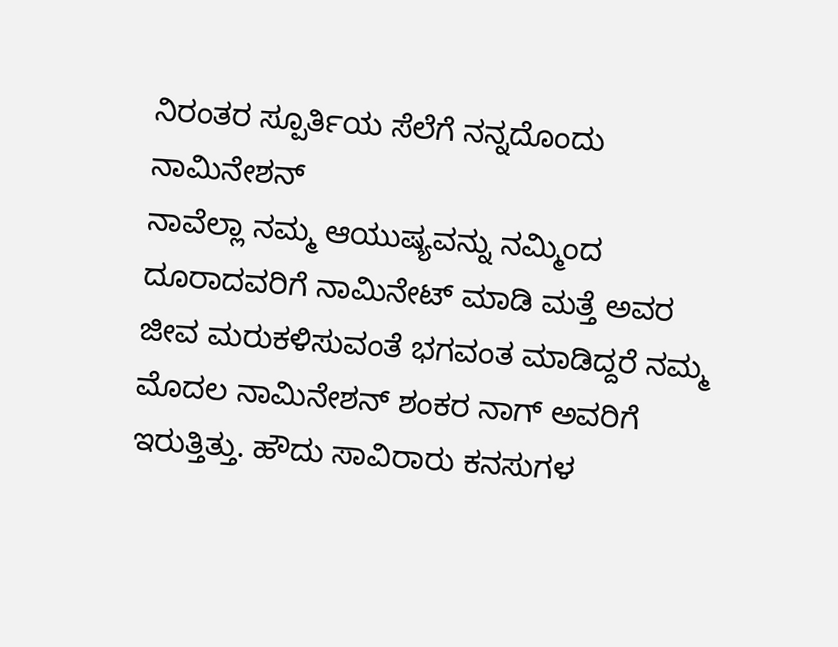ನಿರಂತರ ಸ್ಪೂರ್ತಿಯ ಸೆಲೆಗೆ ನನ್ನದೊಂದು ನಾಮಿನೇಶನ್
ನಾವೆಲ್ಲಾ ನಮ್ಮ ಆಯುಷ್ಯವನ್ನು ನಮ್ಮಿಂದ ದೂರಾದವರಿಗೆ ನಾಮಿನೇಟ್ ಮಾಡಿ ಮತ್ತೆ ಅವರ ಜೀವ ಮರುಕಳಿಸುವಂತೆ ಭಗವಂತ ಮಾಡಿದ್ದರೆ ನಮ್ಮ ಮೊದಲ ನಾಮಿನೇಶನ್ ಶಂಕರ ನಾಗ್ ಅವರಿಗೆ ಇರುತ್ತಿತ್ತು. ಹೌದು ಸಾವಿರಾರು ಕನಸುಗಳ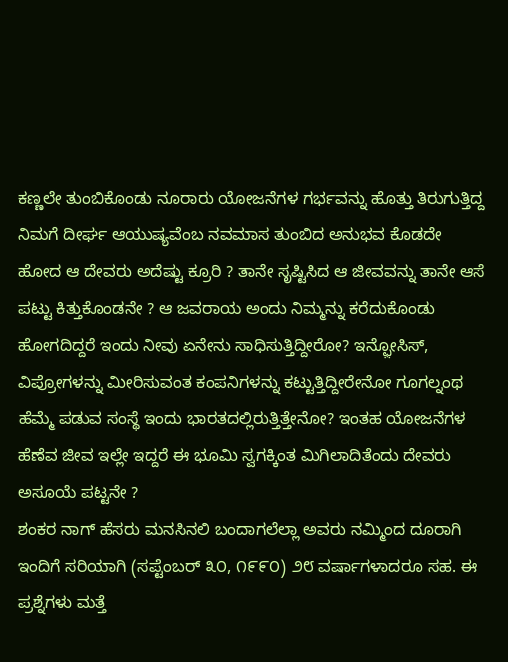ಕಣ್ಣಲೇ ತುಂಬಿಕೊಂಡು ನೂರಾರು ಯೋಜನೆಗಳ ಗರ್ಭವನ್ನು ಹೊತ್ತು ತಿರುಗುತ್ತಿದ್ದ ನಿಮಗೆ ದೀರ್ಘ ಆಯುಷ್ಯವೆಂಬ ನವಮಾಸ ತುಂಬಿದ ಅನುಭವ ಕೊಡದೇ ಹೋದ ಆ ದೇವರು ಅದೆಷ್ಟು ಕ್ರೂರಿ ? ತಾನೇ ಸೃಷ್ಟಿಸಿದ ಆ ಜೀವವನ್ನು ತಾನೇ ಆಸೆ ಪಟ್ಟು ಕಿತ್ತುಕೊಂಡನೇ ? ಆ ಜವರಾಯ ಅಂದು ನಿಮ್ಮನ್ನು ಕರೆದುಕೊಂಡು ಹೋಗದಿದ್ದರೆ ಇಂದು ನೀವು ಏನೇನು ಸಾಧಿಸುತ್ತಿದ್ದೀರೋ? ಇನ್ಫ಼ೋಸಿಸ್, ವಿಪ್ರೋಗಳನ್ನು ಮೀರಿಸುವಂತ ಕಂಪನಿಗಳನ್ನು ಕಟ್ಟುತ್ತಿದ್ದೀರೇನೋ ಗೂಗಲ್ನಂಥ ಹೆಮ್ಮೆ ಪಡುವ ಸಂಸ್ಥೆ ಇಂದು ಭಾರತದಲ್ಲಿರುತ್ತಿತ್ತೇನೋ? ಇಂತಹ ಯೋಜನೆಗಳ ಹೆಣೆವ ಜೀವ ಇಲ್ಲೇ ಇದ್ದರೆ ಈ ಭೂಮಿ ಸ್ವಗಕ್ಕಿಂತ ಮಿಗಿಲಾದಿತೆಂದು ದೇವರು ಅಸೂಯೆ ಪಟ್ಟನೇ ?
ಶಂಕರ ನಾಗ್ ಹೆಸರು ಮನಸಿನಲಿ ಬಂದಾಗಲೆಲ್ಲಾ ಅವರು ನಮ್ಮಿಂದ ದೂರಾಗಿ ಇಂದಿಗೆ ಸರಿಯಾಗಿ (ಸಪ್ಟೆಂಬರ್ ೩೦, ೧೯೯೦) ೨೮ ವರ್ಷಾಗಳಾದರೂ ಸಹ. ಈ ಪ್ರಶ್ನೆಗಳು ಮತ್ತೆ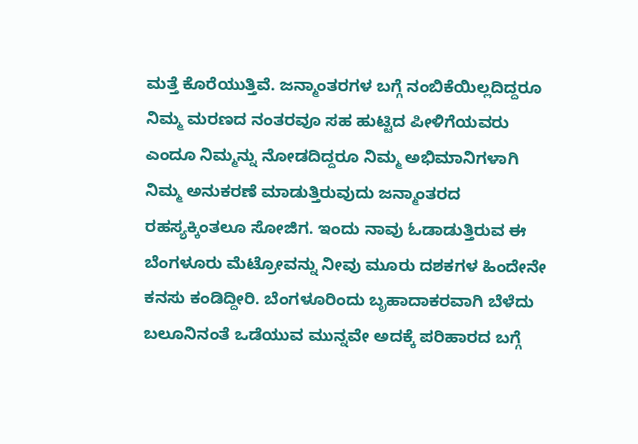ಮತ್ತೆ ಕೊರೆಯುತ್ತಿವೆ. ಜನ್ಮಾಂತರಗಳ ಬಗ್ಗೆ ನಂಬಿಕೆಯಿಲ್ಲದಿದ್ದರೂ ನಿಮ್ಮ ಮರಣದ ನಂತರವೂ ಸಹ ಹುಟ್ಟಿದ ಪೀಳಿಗೆಯವರು ಎಂದೂ ನಿಮ್ಮನ್ನು ನೋಡದಿದ್ದರೂ ನಿಮ್ಮ ಅಭಿಮಾನಿಗಳಾಗಿ ನಿಮ್ಮ ಅನುಕರಣೆ ಮಾಡುತ್ತಿರುವುದು ಜನ್ಮಾಂತರದ ರಹಸ್ಯಕ್ಕಿಂತಲೂ ಸೋಜಿಗ. ಇಂದು ನಾವು ಓಡಾಡುತ್ತಿರುವ ಈ ಬೆಂಗಳೂರು ಮೆಟ್ರೋವನ್ನು ನೀವು ಮೂರು ದಶಕಗಳ ಹಿಂದೇನೇ ಕನಸು ಕಂಡಿದ್ದೀರಿ. ಬೆಂಗಳೂರಿಂದು ಬೃಹಾದಾಕರವಾಗಿ ಬೆಳೆದು ಬಲೂನಿನಂತೆ ಒಡೆಯುವ ಮುನ್ನವೇ ಅದಕ್ಕೆ ಪರಿಹಾರದ ಬಗ್ಗೆ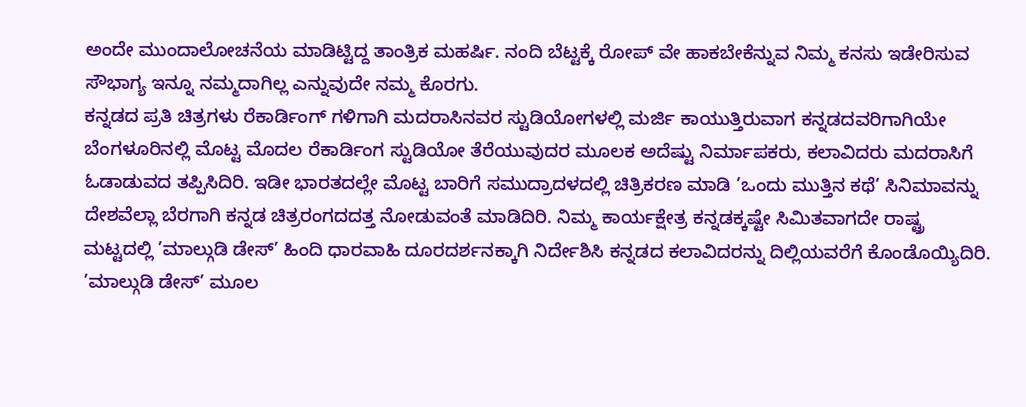ಅಂದೇ ಮುಂದಾಲೋಚನೆಯ ಮಾಡಿಟ್ಟಿದ್ದ ತಾಂತ್ರಿಕ ಮಹರ್ಷಿ. ನಂದಿ ಬೆಟ್ಟಕ್ಕೆ ರೋಪ್ ವೇ ಹಾಕಬೇಕೆನ್ನುವ ನಿಮ್ಮ ಕನಸು ಇಡೇರಿಸುವ ಸೌಭಾಗ್ಯ ಇನ್ನೂ ನಮ್ಮದಾಗಿಲ್ಲ ಎನ್ನುವುದೇ ನಮ್ಮ ಕೊರಗು.
ಕನ್ನಡದ ಪ್ರತಿ ಚಿತ್ರಗಳು ರೆಕಾರ್ಡಿಂಗ್ ಗಳಿಗಾಗಿ ಮದರಾಸಿನವರ ಸ್ಟುಡಿಯೋಗಳಲ್ಲಿ ಮರ್ಜಿ ಕಾಯುತ್ತಿರುವಾಗ ಕನ್ನಡದವರಿಗಾಗಿಯೇ ಬೆಂಗಳೂರಿನಲ್ಲಿ ಮೊಟ್ಟ ಮೊದಲ ರೆಕಾರ್ಡಿಂಗ ಸ್ಟುಡಿಯೋ ತೆರೆಯುವುದರ ಮೂಲಕ ಅದೆಷ್ಟು ನಿರ್ಮಾಪಕರು, ಕಲಾವಿದರು ಮದರಾಸಿಗೆ ಓಡಾಡುವದ ತಪ್ಪಿಸಿದಿರಿ. ಇಡೀ ಭಾರತದಲ್ಲೇ ಮೊಟ್ಟ ಬಾರಿಗೆ ಸಮುದ್ರಾದಳದಲ್ಲಿ ಚಿತ್ರಿಕರಣ ಮಾಡಿ ’ಒಂದು ಮುತ್ತಿನ ಕಥೆ’ ಸಿನಿಮಾವನ್ನು ದೇಶವೆಲ್ಲಾ ಬೆರಗಾಗಿ ಕನ್ನಡ ಚಿತ್ರರಂಗದದತ್ತ ನೋಡುವಂತೆ ಮಾಡಿದಿರಿ. ನಿಮ್ಮ ಕಾರ್ಯಕ್ಷೇತ್ರ ಕನ್ನಡಕ್ಕಷ್ಟೇ ಸಿಮಿತವಾಗದೇ ರಾಷ್ಟ್ರ ಮಟ್ಟದಲ್ಲಿ ’ಮಾಲ್ಗುಡಿ ಡೇಸ್’ ಹಿಂದಿ ಧಾರವಾಹಿ ದೂರದರ್ಶನಕ್ಕಾಗಿ ನಿರ್ದೇಶಿಸಿ ಕನ್ನಡದ ಕಲಾವಿದರನ್ನು ದಿಲ್ಲಿಯವರೆಗೆ ಕೊಂಡೊಯ್ಯಿದಿರಿ. ’ಮಾಲ್ಗುಡಿ ಡೇಸ್’ ಮೂಲ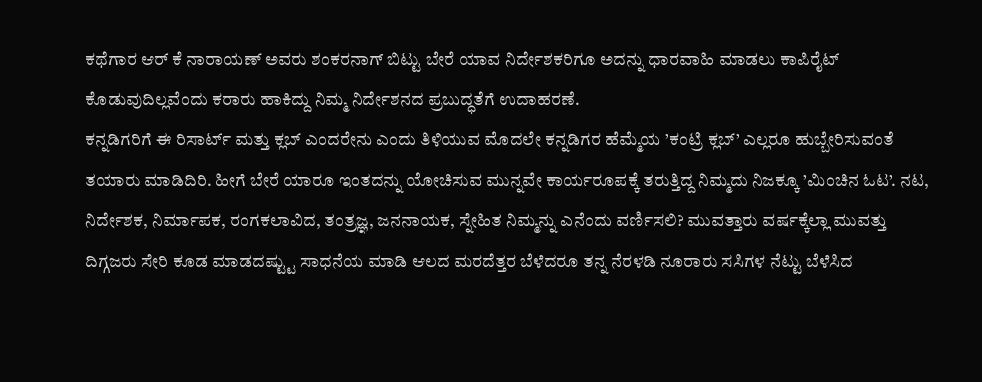ಕಥೆಗಾರ ಆರ್ ಕೆ ನಾರಾಯಣ್ ಅವರು ಶಂಕರನಾಗ್ ಬಿಟ್ಟು ಬೇರೆ ಯಾವ ನಿರ್ದೇಶಕರಿಗೂ ಅದನ್ನು ಧಾರವಾಹಿ ಮಾಡಲು ಕಾಪಿರೈಟ್ ಕೊಡುವುದಿಲ್ಲವೆಂದು ಕರಾರು ಹಾಕಿದ್ದು ನಿಮ್ಮ ನಿರ್ದೇಶನದ ಪ್ರಬುದ್ಧತೆಗೆ ಉದಾಹರಣೆ.
ಕನ್ನಡಿಗರಿಗೆ ಈ ರಿಸಾರ್ಟ್ ಮತ್ತು ಕ್ಲಬ್ ಎಂದರೇನು ಎಂದು ತಿಳಿಯುವ ಮೊದಲೇ ಕನ್ನಡಿಗರ ಹೆಮ್ಮೆಯ ’ಕಂಟ್ರಿ ಕ್ಲಬ್’ ಎಲ್ಲರೂ ಹುಬ್ಬೇರಿಸುವಂತೆ ತಯಾರು ಮಾಡಿದಿರಿ. ಹೀಗೆ ಬೇರೆ ಯಾರೂ ಇಂತದನ್ನು ಯೋಚಿಸುವ ಮುನ್ನವೇ ಕಾರ್ಯರೂಪಕ್ಕೆ ತರುತ್ತಿದ್ದ ನಿಮ್ಮದು ನಿಜಕ್ಕೂ ’ಮಿಂಚಿನ ಓಟ’. ನಟ, ನಿರ್ದೇಶಕ, ನಿರ್ಮಾಪಕ, ರಂಗಕಲಾವಿದ, ತಂತ್ರಜ್ಞ, ಜನನಾಯಕ, ಸ್ನೇಹಿತ ನಿಮ್ಮನ್ನು ಎನೆಂದು ವರ್ಣಿಸಲಿ? ಮುವತ್ತಾರು ವರ್ಷಕ್ಕೆಲ್ಲಾ ಮುವತ್ತು ದಿಗ್ಗಜರು ಸೇರಿ ಕೂಡ ಮಾಡದಷ್ಟ್ಟು ಸಾಧನೆಯ ಮಾಡಿ ಆಲದ ಮರದೆತ್ತರ ಬೆಳೆದರೂ ತನ್ನ ನೆರಳಡಿ ನೂರಾರು ಸಸಿಗಳ ನೆಟ್ಟು ಬೆಳೆಸಿದ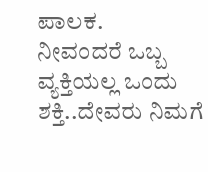ಪಾಲಕ.
ನೀವಂದರೆ ಒಬ್ಬ ವ್ಯಕ್ತಿಯಲ್ಲ ಒಂದು ಶಕ್ತಿ..ದೇವರು ನಿಮಗೆ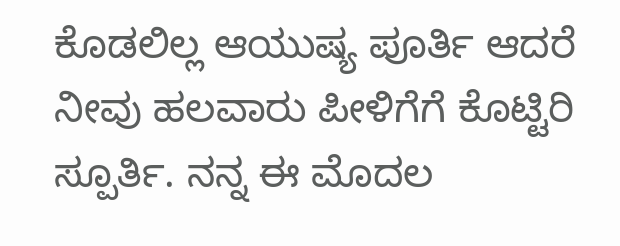ಕೊಡಲಿಲ್ಲ ಆಯುಷ್ಯ ಪೂರ್ತಿ ಆದರೆ ನೀವು ಹಲವಾರು ಪೀಳಿಗೆಗೆ ಕೊಟ್ಟಿರಿ ಸ್ಪೂರ್ತಿ. ನನ್ನ ಈ ಮೊದಲ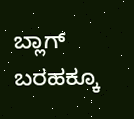ಬ್ಲಾಗ್ ಬರಹಕ್ಕೂ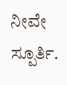ನೀವೇ ಸ್ಪೂರ್ತಿ.